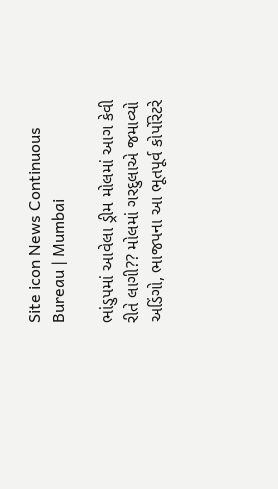Site icon News Continuous Bureau | Mumbai

ભાંડુપમાં આવેલા ડ્રીમ મોલમાં આગ કેવી રીતે લાગી?? મોલમાં ગરદુલાએ જમાવ્યો અડિંગો, ભાજપના આ ભૂતપૂર્વ કોર્પોરેટરે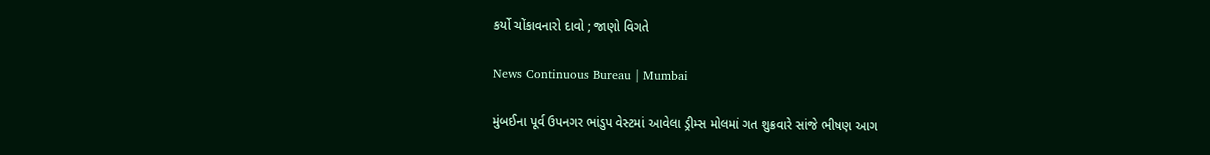કર્યો ચોંકાવનારો દાવો ; જાણો વિગતે

News Continuous Bureau | Mumbai

મુંબઈના પૂર્વ ઉપનગર ભાંડુપ વેસ્ટમાં આવેલા ડ્રીમ્સ મોલમાં ગત શુક્રવારે સાંજે ભીષણ આગ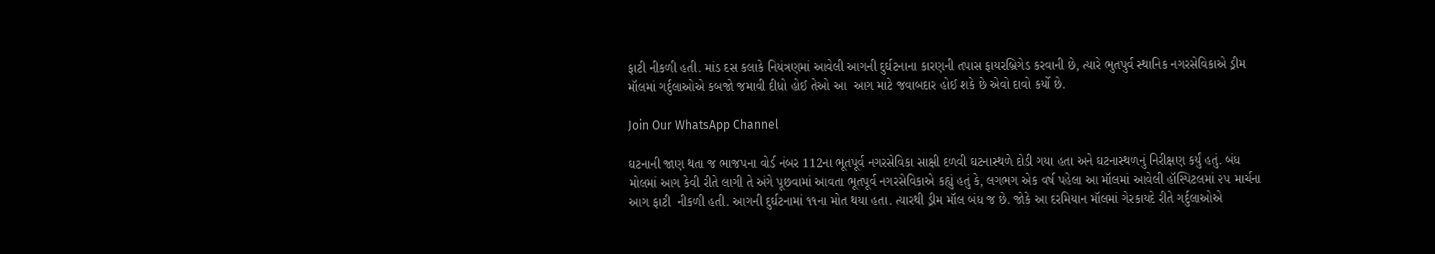ફાટી નીકળી હતી. માંડ દસ કલાકે નિયંત્રણમાં આવેલી આગની દુર્ઘટનાના કારણની તપાસ ફાયરબ્રિગેડ કરવાની છે, ત્યારે ભુતપુર્વ સ્થાનિક નગરસેવિકાએ ડ્રીમ મૉલમાં ગર્દુલાઓએ કબજો જમાવી દીધો હોઈ તેઓ આ  આગ માટે જવાબદાર હોઈ શકે છે એવો દાવો કર્યો છે.

Join Our WhatsApp Channel

ઘટનાની જાણ થતા જ ભાજપના વોર્ડ નંબર 112ના ભૂતપૂર્વ નગરસેવિકા સાક્ષી દળવી ઘટનાસ્થળે દોડી ગયા હતા અને ઘટનાસ્થળનું નિરીક્ષણ કર્યું હતું. બંધ મોલમાં આગ કેવી રીતે લાગી તે અંગે પૂછવામાં આવતા ભૂતપૂર્વ નગરસેવિકાએ કહ્યું હતું કે, લગભગ એક વર્ષ પહેલા આ મૉલમાં આવેલી હૉસ્પિટલમાં ૨૫ માર્ચના આગ ફાટી  નીકળી હતી. આગની દુર્ઘટનામાં ૧૧ના મોત થયા હતા. ત્યારથી ડ્રીમ મૉલ બંધ જ છે. જોકે આ દરમિયાન મૉલમાં ગેરકાયદે રીતે ગર્દુલાઓએ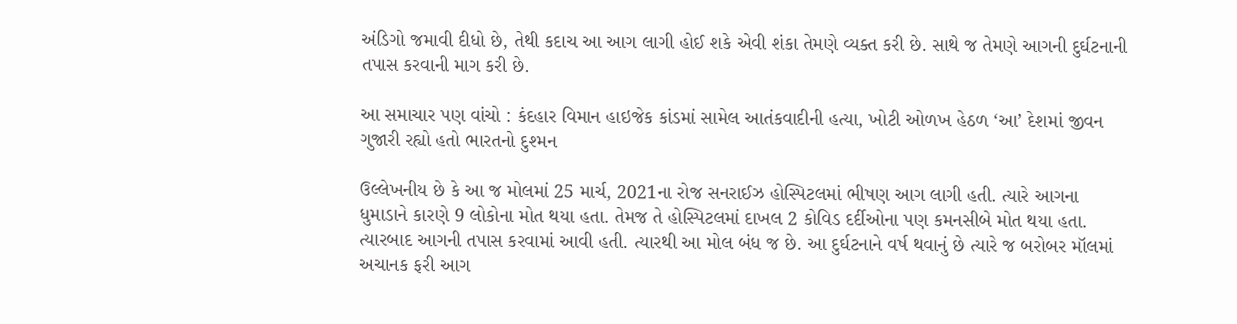અંડિગો જમાવી દીધો છે, તેથી કદાચ આ આગ લાગી હોઈ શકે એવી શંકા તેમણે વ્યક્ત કરી છે. સાથે જ તેમણે આગની દુર્ઘટનાની તપાસ કરવાની માગ કરી છે.

આ સમાચાર પણ વાંચો : કંદહાર વિમાન હાઇજેક કાંડમાં સામેલ આતંકવાદીની હત્યા, ખોટી ઓળખ હેઠળ ‘આ’ દેશમાં જીવન ગુજારી રહ્યો હતો ભારતનો દુશ્મન

ઉલ્લેખનીય છે કે આ જ મોલમાં 25 માર્ચ, 2021ના રોજ સનરાઈઝ હોસ્પિટલમાં ભીષણ આગ લાગી હતી. ત્યારે આગના ધુમાડાને કારણે 9 લોકોના મોત થયા હતા. તેમજ તે હોસ્પિટલમાં દાખલ 2 કોવિડ દર્દીઓના પણ કમનસીબે મોત થયા હતા. ત્યારબાદ આગની તપાસ કરવામાં આવી હતી. ત્યારથી આ મોલ બંધ જ છે. આ દુર્ઘટનાને વર્ષ થવાનું છે ત્યારે જ બરોબર મૉલમાં અચાનક ફરી આગ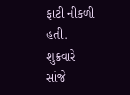ફાટી નીકળી હતી. શુક્રવારે સાંજે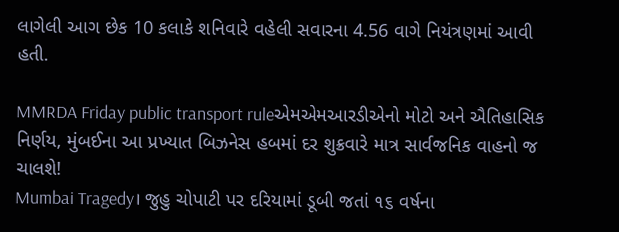લાગેલી આગ છેક 10 કલાકે શનિવારે વહેલી સવારના 4.56 વાગે નિયંત્રણમાં આવી હતી.

MMRDA Friday public transport ruleએમએમઆરડીએનો મોટો અને ઐતિહાસિક નિર્ણય, મુંબઈના આ પ્રખ્યાત બિઝનેસ હબમાં દર શુક્રવારે માત્ર સાર્વજનિક વાહનો જ ચાલશે!
Mumbai Tragedy। જુહુ ચોપાટી પર દરિયામાં ડૂબી જતાં ૧૬ વર્ષના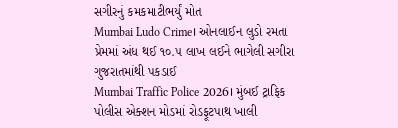સગીરનું કમકમાટીભર્યું મોત
Mumbai Ludo Crime। ઓનલાઈન લુડો રમતા પ્રેમમાં અંધ થઈ ૧૦.૫ લાખ લઈને ભાગેલી સગીરા ગુજરાતમાંથી પકડાઈ
Mumbai Traffic Police 2026। મુંબઈ ટ્રાફિક પોલીસ એક્શન મોડમાં રોડફૂટપાથ ખાલી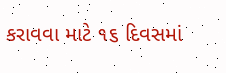કરાવવા માટે ૧૬ દિવસમાં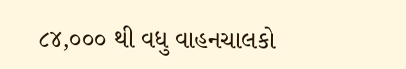૮૪,૦૦૦ થી વધુ વાહનચાલકો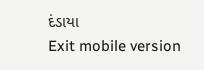દંડાયા
Exit mobile version